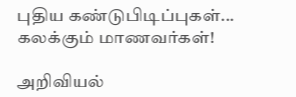புதிய கண்டுபிடிப்புகள்... கலக்கும் மாணவர்கள்!

அறிவியல்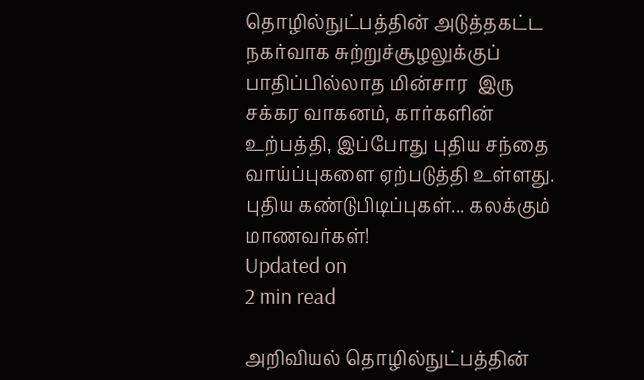தொழில்நுட்பத்தின் அடுத்தகட்ட நகர்வாக சுற்றுச்சூழலுக்குப் பாதிப்பில்லாத மின்சார  இரு சக்கர வாகனம், கார்களின் உற்பத்தி, இப்போது புதிய சந்தை வாய்ப்புகளை ஏற்படுத்தி உள்ளது.
புதிய கண்டுபிடிப்புகள்... கலக்கும் மாணவர்கள்!
Updated on
2 min read

அறிவியல் தொழில்நுட்பத்தின்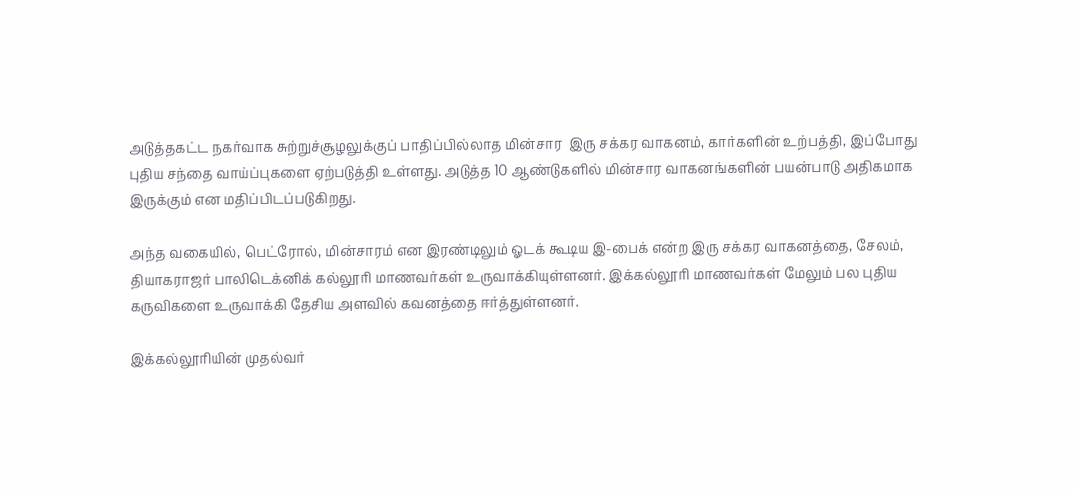அடுத்தகட்ட நகர்வாக சுற்றுச்சூழலுக்குப் பாதிப்பில்லாத மின்சார  இரு சக்கர வாகனம், கார்களின் உற்பத்தி, இப்போது புதிய சந்தை வாய்ப்புகளை ஏற்படுத்தி உள்ளது. அடுத்த 10 ஆண்டுகளில் மின்சார வாகனங்களின் பயன்பாடு அதிகமாக இருக்கும் என மதிப்பிடப்படுகிறது.

அந்த வகையில், பெட்ரோல், மின்சாரம் என இரண்டிலும் ஓடக் கூடிய இ-பைக் என்ற இரு சக்கர வாகனத்தை, சேலம், தியாகராஜர் பாலிடெக்னிக் கல்லூரி மாணவர்கள் உருவாக்கியுள்ளனர். இக்கல்லூரி மாணவர்கள் மேலும் பல புதிய கருவிகளை உருவாக்கி தேசிய அளவில் கவனத்தை ஈர்த்துள்ளனர்.

இக்கல்லூரியின் முதல்வர்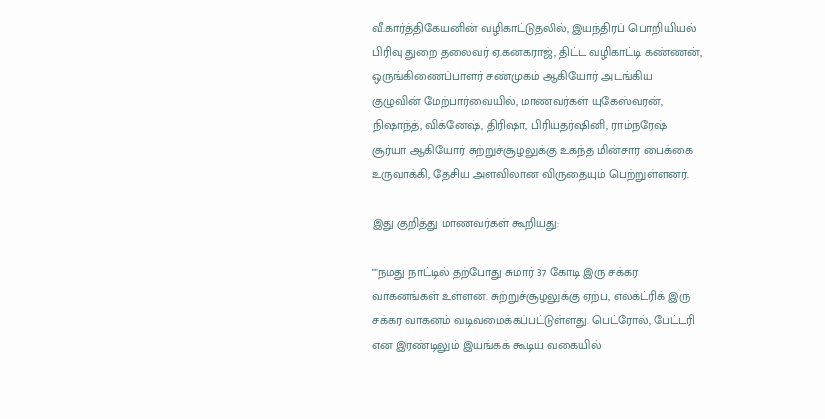வீ.கார்த்திகேயனின் வழிகாட்டுதலில், இயந்திரப் பொறியியல் பிரிவு துறை தலைவர் ஏ.கனகராஜ், திட்ட வழிகாட்டி கண்ணன், ஒருங்கிணைப்பாளர் சண்முகம் ஆகியோர் அடங்கிய குழுவின் மேற்பார்வையில், மாணவர்கள் யுகேஸ்வரன், நிஷாந்த், விக்னேஷ், திரிஷா, பிரியதர்ஷினி, ராம்நரேஷ் சூர்யா ஆகியோர் சுற்றுச்சூழலுக்கு உகந்த மின்சார பைக்கை உருவாக்கி, தேசிய அளவிலான விருதையும் பெற்றுள்ளனர்.

இது குறித்து மாணவர்கள் கூறியது:

""நமது நாட்டில் தற்போது சுமார் 37 கோடி இரு சக்கர வாகனங்கள் உள்ளன. சுற்றுச்சூழலுக்கு ஏற்ப, எலக்ட்ரிக் இரு சக்கர வாகனம் வடிவமைக்கப்பட்டுள்ளது. பெட்ரோல், பேட்டரி என இரண்டிலும் இயங்கக் கூடிய வகையில்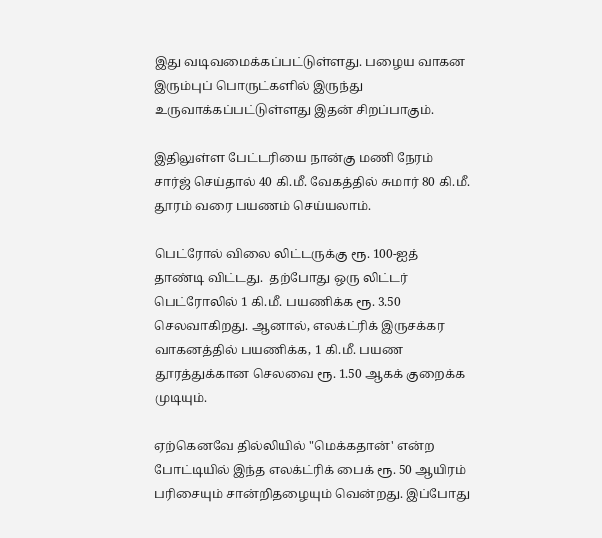இது வடிவமைக்கப்பட்டுள்ளது. பழைய வாகன இரும்புப் பொருட்களில் இருந்து உருவாக்கப்பட்டுள்ளது இதன் சிறப்பாகும்.

இதிலுள்ள பேட்டரியை நான்கு மணி நேரம் சார்ஜ் செய்தால் 40 கி.மீ. வேகத்தில் சுமார் 80 கி.மீ. தூரம் வரை பயணம் செய்யலாம்.

பெட்ரோல் விலை லிட்டருக்கு ரூ. 100-ஐத் தாண்டி விட்டது.  தற்போது ஒரு லிட்டர் பெட்ரோலில் 1 கி.மீ. பயணிக்க ரூ. 3.50 செலவாகிறது. ஆனால், எலக்ட்ரிக் இருசக்கர வாகனத்தில் பயணிக்க, 1 கி.மீ. பயண தூரத்துக்கான செலவை ரூ. 1.50 ஆகக் குறைக்க முடியும்.

ஏற்கெனவே தில்லியில் "மெக்கதான்' என்ற போட்டியில் இந்த எலக்ட்ரிக் பைக் ரூ. 50 ஆயிரம் பரிசையும் சான்றிதழையும் வென்றது. இப்போது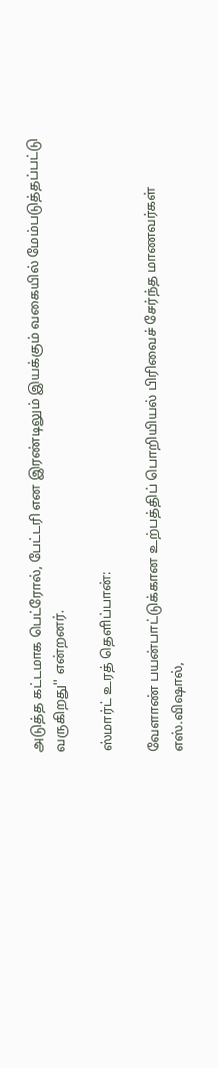அடுத்த கட்டமாக பெட்ரோல், பேட்டரி என இரண்டிலும் இயக்கும் வகையில் மேம்படுத்தப்பட்டு வருகிறது'' என்றனர்.

ஸ்மார்ட் உரத் தெளிப்பான்:

வேளாண் பயன்பாட்டுக்கான உற்பத்திப் பொறியியல் பிரிவைச் சேர்ந்த மாணவர்கள் எஸ்.விஷால்,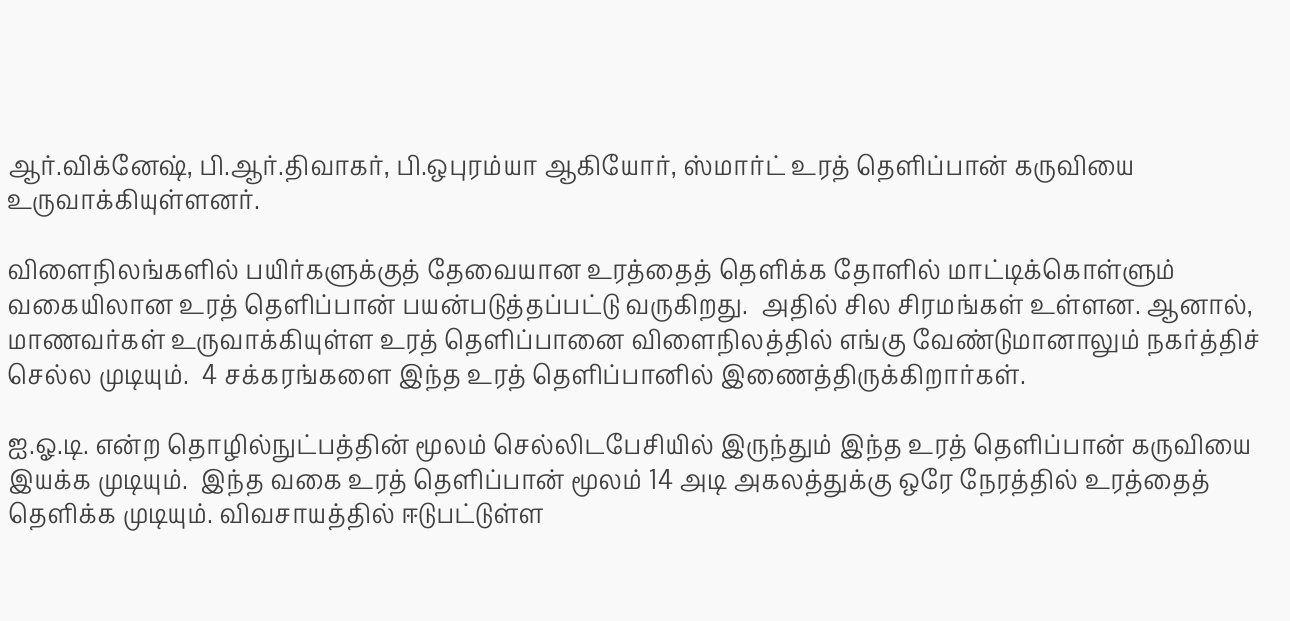ஆர்.விக்னேஷ், பி.ஆர்.திவாகர், பி.ஒபுரம்யா ஆகியோர், ஸ்மார்ட் உரத் தெளிப்பான் கருவியை உருவாக்கியுள்ளனர்.

விளைநிலங்களில் பயிர்களுக்குத் தேவையான உரத்தைத் தெளிக்க தோளில் மாட்டிக்கொள்ளும் வகையிலான உரத் தெளிப்பான் பயன்படுத்தப்பட்டு வருகிறது.  அதில் சில சிரமங்கள் உள்ளன. ஆனால்,  மாணவர்கள் உருவாக்கியுள்ள உரத் தெளிப்பானை விளைநிலத்தில் எங்கு வேண்டுமானாலும் நகர்த்திச் செல்ல முடியும்.  4 சக்கரங்களை இந்த உரத் தெளிப்பானில் இணைத்திருக்கிறார்கள்.

ஐ.ஓ.டி. என்ற தொழில்நுட்பத்தின் மூலம் செல்லிடபேசியில் இருந்தும் இந்த உரத் தெளிப்பான் கருவியை இயக்க முடியும்.  இந்த வகை உரத் தெளிப்பான் மூலம் 14 அடி அகலத்துக்கு ஒரே நேரத்தில் உரத்தைத் தெளிக்க முடியும். விவசாயத்தில் ஈடுபட்டுள்ள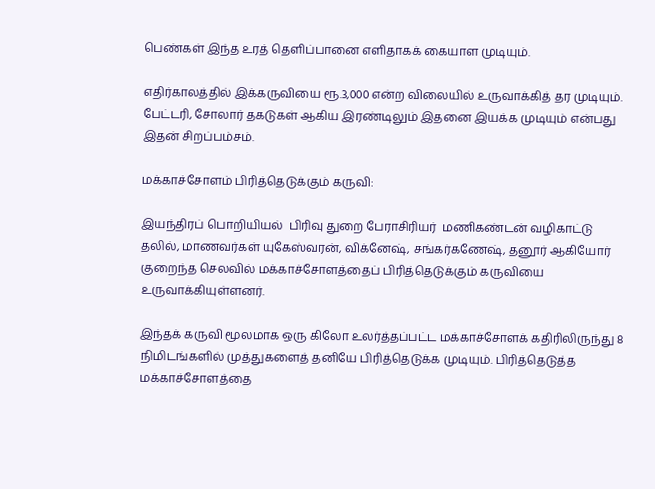பெண்கள் இந்த உரத் தெளிப்பானை எளிதாகக் கையாள முடியும்.

எதிர்காலத்தில் இக்கருவியை ரூ.3,000 என்ற விலையில் உருவாக்கித் தர முடியும். பேட்டரி, சோலார் தகடுகள் ஆகிய இரண்டிலும் இதனை இயக்க முடியும் என்பது இதன் சிறப்பம்சம்.

மக்காச்சோளம் பிரித்தெடுக்கும் கருவி:

இயந்திரப் பொறியியல்  பிரிவு துறை பேராசிரியர்  மணிகண்டன் வழிகாட்டு தலில், மாணவர்கள் யுகேஸ்வரன், விக்னேஷ், சங்கர்கணேஷ், தனூர் ஆகியோர் குறைந்த செலவில் மக்காச்சோளத்தைப் பிரித்தெடுக்கும் கருவியை உருவாக்கியுள்ளனர்.

இந்தக் கருவி மூலமாக ஒரு கிலோ உலர்த்தப்பட்ட மக்காச்சோளக் கதிரிலிருந்து 8 நிமிடங்களில் முத்துகளைத் தனியே பிரித்தெடுக்க முடியும். பிரித்தெடுத்த மக்காச்சோளத்தை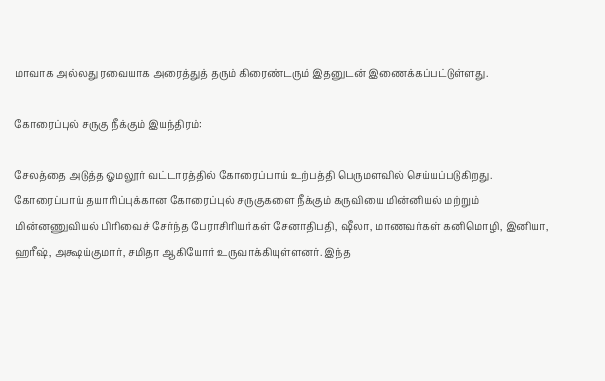மாவாக அல்லது ரவையாக அரைத்துத் தரும் கிரைண்டரும் இதனுடன் இணைக்கப்பட்டுள்ளது.

கோரைப்புல் சருகு நீக்கும் இயந்திரம்:

சேலத்தை அடுத்த ஓமலூர் வட்டாரத்தில் கோரைப்பாய் உற்பத்தி பெருமளவில் செய்யப்படுகிறது. கோரைப்பாய் தயாரிப்புக்கான கோரைப்புல் சருகுகளை நீக்கும் கருவியை மின்னியல் மற்றும் மின்னணுவியல் பிரிவைச் சேர்ந்த பேராசிரியர்கள் சேனாதிபதி, ஷீலா, மாணவர்கள் கனிமொழி, இனியா, ஹரீஷ், அக்ஷய்குமார், சமிதா ஆகியோர் உருவாக்கியுள்ளனர். இந்த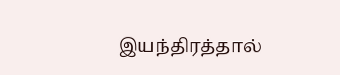இயந்திரத்தால்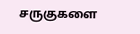சருகுகளை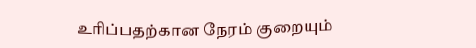உரிப்பதற்கான நேரம் குறையும்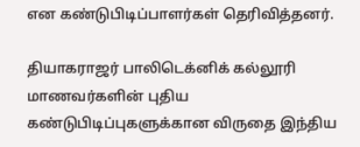என கண்டுபிடிப்பாளர்கள் தெரிவித்தனர்.

தியாகராஜர் பாலிடெக்னிக் கல்லூரி மாணவர்களின் புதிய கண்டுபிடிப்புகளுக்கான விருதை இந்திய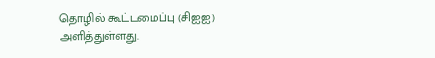தொழில் கூட்டமைப்பு (சிஐஐ) அளித்துள்ளது.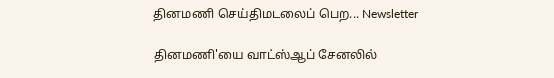தினமணி செய்திமடலைப் பெற... Newsletter

தினமணி'யை வாட்ஸ்ஆப் சேனலில்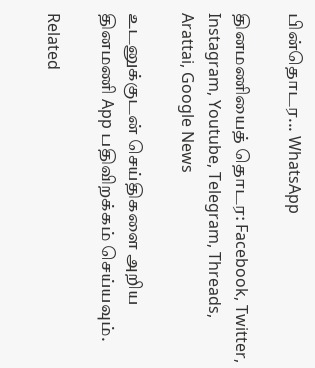பின்தொடர... WhatsApp

தினமணியைத் தொடர: Facebook, Twitter, Instagram, Youtube, Telegram, Threads, Arattai, Google News

உடனுக்குடன் செய்திகளை அறிய தினமணி App பதிவிறக்கம் செய்யவும்.

Related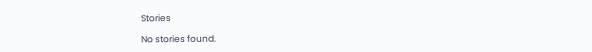Stories

No stories found.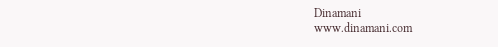Dinamani
www.dinamani.com